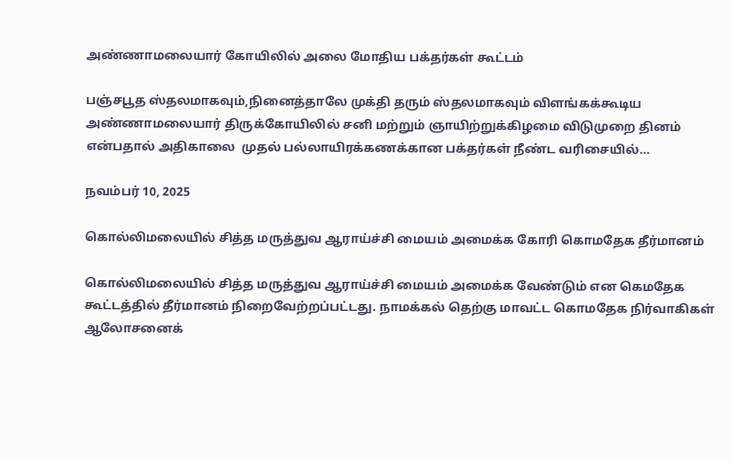அண்ணாமலையார் கோயிலில் அலை மோதிய பக்தர்கள் கூட்டம்

பஞ்சபூத ஸ்தலமாகவும்,நினைத்தாலே முக்தி தரும் ஸ்தலமாகவும் விளங்கக்கூடிய அண்ணாமலையார் திருக்கோயிலில் சனி மற்றும் ஞாயிற்றுக்கிழமை விடுமுறை தினம் என்பதால் அதிகாலை  முதல் பல்லாயிரக்கணக்கான பக்தர்கள் நீண்ட வரிசையில்…

நவம்பர் 10, 2025

கொல்லிமலையில் சித்த மருத்துவ ஆராய்ச்சி மையம் அமைக்க கோரி கொமதேக தீர்மானம்

கொல்லிமலையில் சித்த மருத்துவ ஆராய்ச்சி மையம் அமைக்க வேண்டும் என கெமதேக கூட்டத்தில் தீர்மானம் நிறைவேற்றப்பட்டது. நாமக்கல் தெற்கு மாவட்ட கொமதேக நிர்வாகிகள் ஆலோசனைக்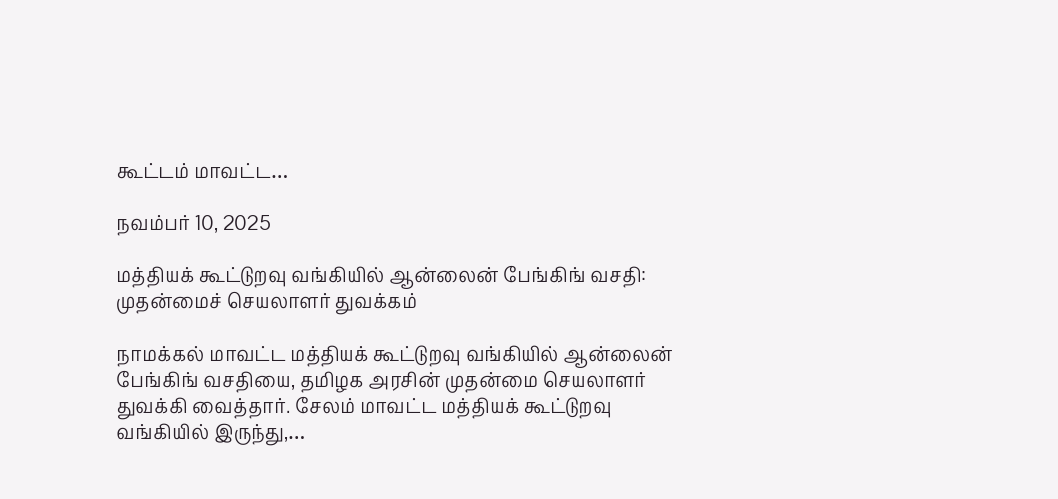கூட்டம் மாவட்ட…

நவம்பர் 10, 2025

மத்தியக் கூட்டுறவு வங்கியில் ஆன்லைன் பேங்கிங் வசதி: முதன்மைச் செயலாளர் துவக்கம்

நாமக்கல் மாவட்ட மத்தியக் கூட்டுறவு வங்கியில் ஆன்லைன் பேங்கிங் வசதியை, தமிழக அரசின் முதன்மை செயலாளர் துவக்கி வைத்தார். சேலம் மாவட்ட மத்தியக் கூட்டுறவு வங்கியில் இருந்து,…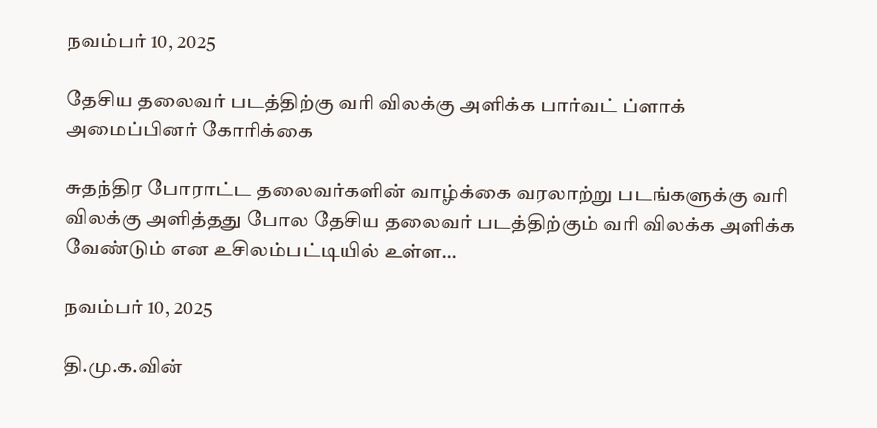நவம்பர் 10, 2025

தேசிய தலைவர் படத்திற்கு வரி விலக்கு அளிக்க பார்வட் ப்ளாக் அமைப்பினர் கோரிக்கை

சுதந்திர போராட்ட தலைவர்களின் வாழ்க்கை வரலாற்று படங்களுக்கு வரி விலக்கு அளித்தது போல தேசிய தலைவர் படத்திற்கும் வரி விலக்க அளிக்க வேண்டும் என உசிலம்பட்டியில் உள்ள…

நவம்பர் 10, 2025

தி.மு.க.வின்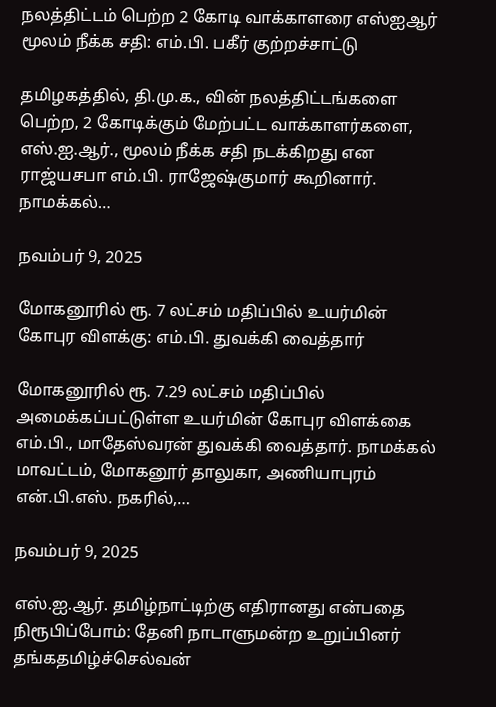நலத்திட்டம் பெற்ற 2 கோடி வாக்காளரை எஸ்ஐஆர் மூலம் நீக்க சதி: எம்.பி. பகீர் குற்றச்சாட்டு

தமிழகத்தில், தி.மு.க., வின் நலத்திட்டங்களை பெற்ற, 2 கோடிக்கும் மேற்பட்ட வாக்காளர்களை, எஸ்.ஐ.ஆர்., மூலம் நீக்க சதி நடக்கிறது என ராஜ்யசபா எம்.பி. ராஜேஷ்குமார் கூறினார். நாமக்கல்…

நவம்பர் 9, 2025

மோகனூரில் ரூ. 7 லட்சம் மதிப்பில் உயர்மின் கோபுர விளக்கு: எம்.பி. துவக்கி வைத்தார்

மோகனூரில் ரூ. 7.29 லட்சம் மதிப்பில் அமைக்கப்பட்டுள்ள உயர்மின் கோபுர விளக்கை எம்.பி., மாதேஸ்வரன் துவக்கி வைத்தார். நாமக்கல் மாவட்டம், மோகனூர் தாலுகா, அணியாபுரம் என்.பி.எஸ். நகரில்,…

நவம்பர் 9, 2025

எஸ்.ஐ.ஆர். தமிழ்நாட்டிற்கு எதிரானது என்பதை நிரூபிப்போம்: தேனி நாடாளுமன்ற உறுப்பினர் தங்கதமிழ்ச்செல்வன்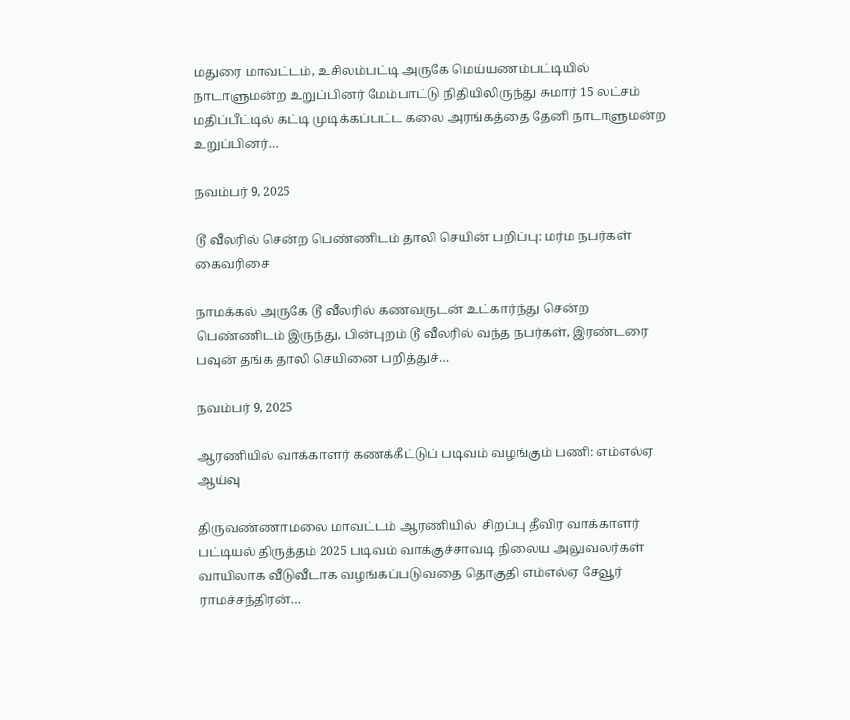மதுரை மாவட்டம், உசிலம்பட்டி அருகே மெய்யணம்பட்டியில் நாடாளுமன்ற உறுப்பினர் மேம்பாட்டு நிதியிலிருந்து சுமார் 15 லட்சம் மதிப்பீட்டில் கட்டி முடிக்கப்பட்ட கலை அரங்கத்தை தேனி நாடாளுமன்ற உறுப்பினர்…

நவம்பர் 9, 2025

டூ வீலரில் சென்ற பெண்ணிடம் தாலி செயின் பறிப்பு: மர்ம நபர்கள் கைவரிசை

நாமக்கல் அருகே டூ வீலரில் கணவருடன் உட்கார்ந்து சென்ற பெண்ணிடம் இருந்து, பின்புறம் டூ வீலரில் வந்த நபர்கள், இரண்டரை பவுன் தங்க தாலி செயினை பறித்துச்…

நவம்பர் 9, 2025

ஆரணியில் வாக்காளர் கணக்கீட்டுப் படிவம் வழங்கும் பணி: எம்எல்ஏ ஆய்வு

திருவண்ணாமலை மாவட்டம் ஆரணியில்  சிறப்பு தீவிர வாக்காளர் பட்டியல் திருத்தம் 2025 படிவம் வாக்குச்சாவடி நிலைய அலுவலர்கள் வாயிலாக வீடுவீடாக வழங்கப்படுவதை தொகுதி எம்எல்ஏ சேவூர் ராமச்சந்திரன்…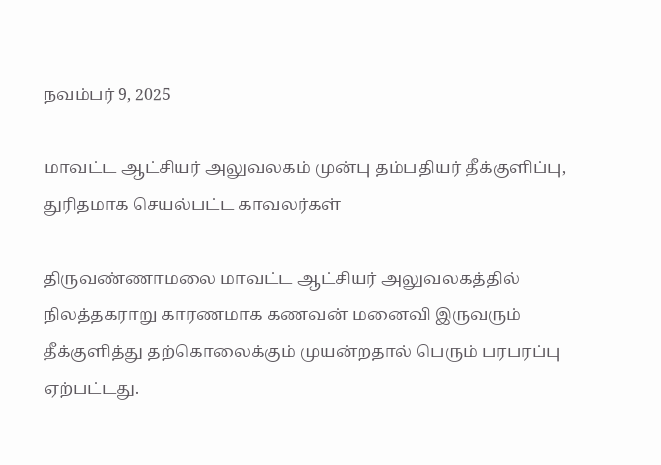நவம்பர் 9, 2025

மாவட்ட ஆட்சியர் அலுவலகம் முன்பு தம்பதியர் தீக்குளிப்பு, துரிதமாக செயல்பட்ட காவலர்கள்

திருவண்ணாமலை மாவட்ட ஆட்சியர் அலுவலகத்தில் நிலத்தகராறு காரணமாக கணவன் மனைவி இருவரும் தீக்குளித்து தற்கொலைக்கும் முயன்றதால் பெரும் பரபரப்பு ஏற்பட்டது.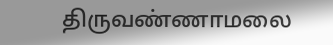திருவண்ணாமலை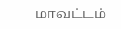மாவட்டம்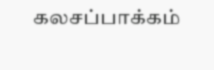கலசப்பாக்கம்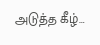அடுத்த கீழ்…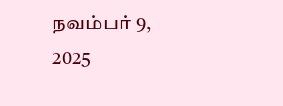நவம்பர் 9, 2025